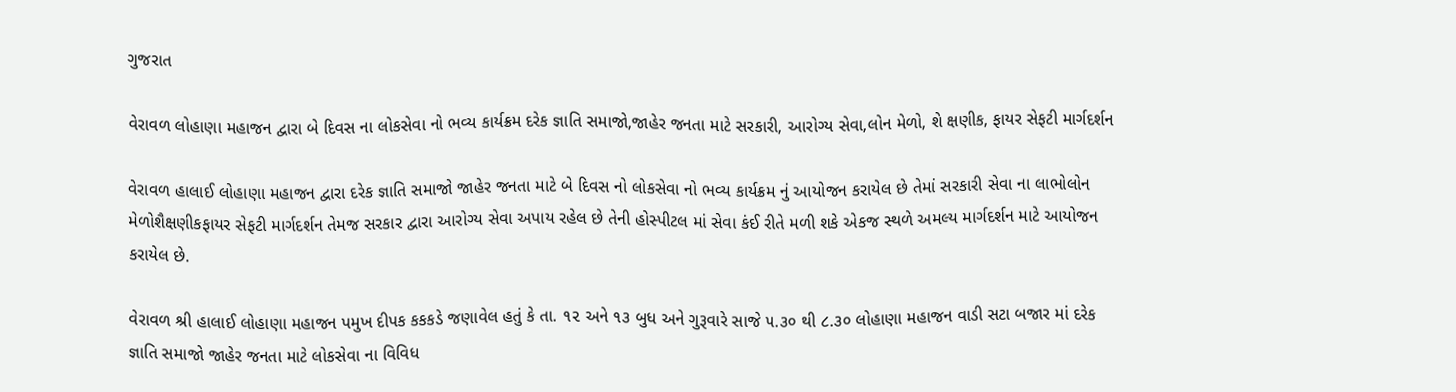ગુજરાત

વેરાવળ લોહાણા મહાજન દ્વારા બે દિવસ ના લોકસેવા નો ભવ્ય કાર્યક્રમ દરેક જ્ઞાતિ સમાજો,જાહેર જનતા માટે સરકારી, આરોગ્ય સેવા,લોન મેળો, શે ક્ષણીક, ફાયર સેફટી માર્ગદર્શન

વેરાવળ હાલાઈ લોહાણા મહાજન દ્વારા દરેક જ્ઞાતિ સમાજો જાહેર જનતા માટે બે દિવસ નો લોકસેવા નો ભવ્ય કાર્યક્રમ નું આયોજન કરાયેલ છે તેમાં સરકારી સેવા ના લાભોલોન મેળોશૈક્ષણીકફાયર સેફટી માર્ગદર્શન તેમજ સરકાર દ્વારા આરોગ્ય સેવા અપાય રહેલ છે તેની હોસ્પીટલ માં સેવા કંઈ રીતે મળી શકે એકજ સ્થળે અમલ્ય માર્ગદર્શન માટે આયોજન કરાયેલ છે.

વેરાવળ શ્રી હાલાઈ લોહાણા મહાજન પમુખ દીપક કકકડે જણાવેલ હતું કે તા. ૧૨ અને ૧૩ બુધ અને ગુરૂવારે સાજે ૫.૩૦ થી ૮.૩૦ લોહાણા મહાજન વાડી સટા બજાર માં દરેક જ્ઞાતિ સમાજો જાહેર જનતા માટે લોકસેવા ના વિવિધ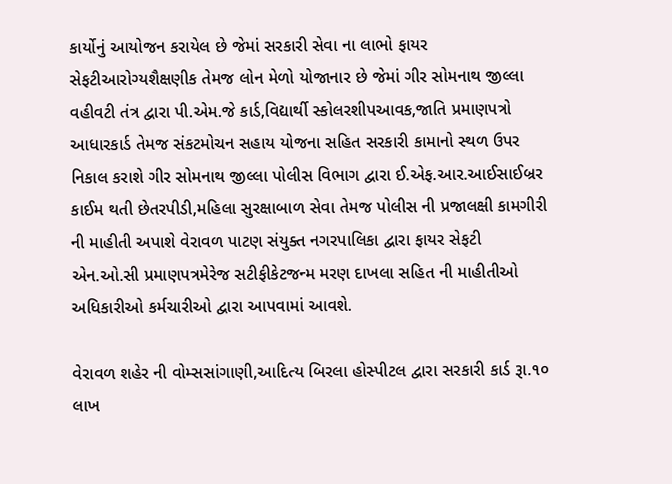કાર્યોનું આયોજન કરાયેલ છે જેમાં સરકારી સેવા ના લાભો ફાયર સેફટીઆરોગ્યશૈક્ષણીક તેમજ લોન મેળો યોજાનાર છે જેમાં ગીર સોમનાથ જીલ્લા વહીવટી તંત્ર દ્વારા પી.એમ.જે કાર્ડ,વિદ્યાર્થી સ્કોલરશીપઆવક,જાતિ પ્રમાણપત્રો આધારકાર્ડ તેમજ સંકટમોચન સહાય યોજના સહિત સરકારી કામાનો સ્થળ ઉપર નિકાલ કરાશે ગીર સોમનાથ જીલ્લા પોલીસ વિભાગ દ્વારા ઈ.એફ.આર.આઈસાઈબ્રર કાઈમ થતી છેતરપીડી,મહિલા સુરક્ષાબાળ સેવા તેમજ પોલીસ ની પ્રજાલક્ષી કામગીરી ની માહીતી અપાશે વેરાવળ પાટણ સંયુક્ત નગરપાલિકા દ્વારા ફાયર સેફટી એન.ઓ.સી પ્રમાણપત્રમેરેજ સટીફીકેટજન્મ મરણ દાખલા સહિત ની માહીતીઓ અધિકારીઓ કર્મચારીઓ દ્વારા આપવામાં આવશે.

વેરાવળ શહેર ની વોમ્સસાંગાણી,આદિત્ય બિરલા હોસ્પીટલ દ્વારા સરકારી કાર્ડ રૂા.૧૦ લાખ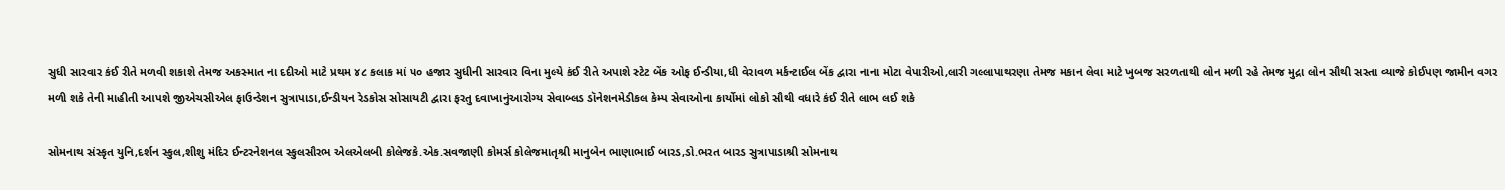સુધી સારવાર કંઈ રીતે મળવી શકાશે તેમજ અકસ્માત ના દદીઓ માટે પ્રથમ ૪૮ કલાક માં ૫૦ હજાર સુધીની સારવાર વિના મુલ્યે કંઈ રીતે અપાશે સ્ટેટ બેંક ઓફ ઈન્ડીયા,ધી વેરાવળ મર્કન્ટાઈલ બેંક દ્વારા નાના મોટા વેપારીઓ,લારી ગલ્લાપાથરણા તેમજ મકાન લેવા માટે ખુબજ સરળતાથી લોન મળી રહે તેમજ મુદ્રા લોન સૌથી સસ્તા વ્યાજે કોઈપણ જામીન વગર મળી શકે તેની માહીતી આપશે જીએચસીએલ ફાઉન્ડેશન સુત્રાપાડા,ઈન્ડીયન રેડકોસ સોસાયટી દ્વારા ફરતુ દવાખાનુંઆરોગ્ય સેવાબ્લડ ડૉનેશનમેડીકલ કેમ્પ સેવાઓના કાર્યોમાં લોકો સૌથી વધારે કંઈ રીતે લાભ લઈ શકે

સોમનાથ સંસ્કૃત યુનિ,દર્શન સ્કુલ,શીશુ મંદિર ઈન્ટરનેશનલ સ્કુલસૌરભ એલએલબી કોલેજકે.એક.સવજાણી કોમર્સ કોલેજમાતૃશ્રી માનુબેન ભાણાભાઈ બારડ,ડો.ભરત બારડ સુત્રાપાડાશ્રી સોમનાથ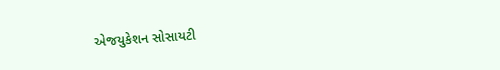એજયુકેશન સોસાયટી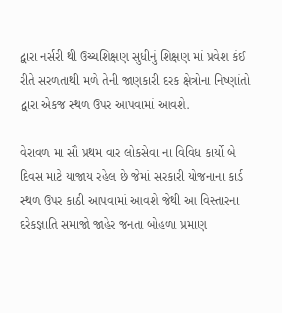દ્વારા નર્સરી થી ઉચ્ચશિક્ષણ સુધીનું શિક્ષણ માં પ્રવેશ કંઈ રીતે સરળતાથી મળે તેની જાણકારી દરક ક્ષેત્રોના નિષ્ણાંતો દ્વારા એકજ સ્થળ ઉપર આપવામાં આવશે.

વેરાવળ મા સૌ પ્રથમ વાર લોકસેવા ના વિવિધ કાર્યો બે દિવસ માટે યાજાય રહેલ છે જેમાં સરકારી યોજનાના કાર્ડ સ્થળ ઉપર કાઠી આપવામાં આવશે જેથી આ વિસ્તારના દરેકજ્ઞાતિ સમાજો જાહેર જનતા બોહળા પ્રમાણ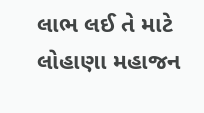લાભ લઈ તે માટે લોહાણા મહાજન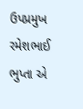ઉપપ્રમુખ રમેશભાઈ ભુપ્તા એ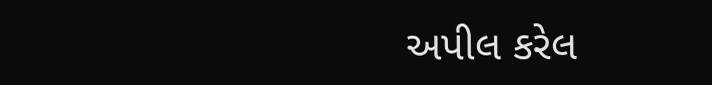અપીલ કરેલ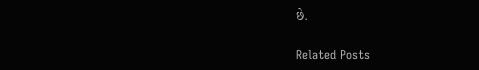છે.

Related Posts